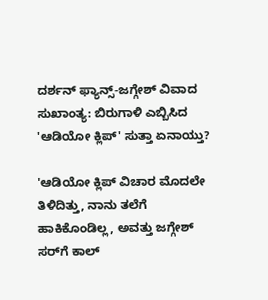ದರ್ಶನ್ ಫ್ಯಾನ್ಸ್-ಜಗ್ಗೇಶ್ ವಿವಾದ ಸುಖಾಂತ್ಯ: ಬಿರುಗಾಳಿ ಎಬ್ಬಿಸಿದ 'ಆಡಿಯೋ ಕ್ಲಿಪ್' ಸುತ್ತಾ ಏನಾಯ್ತು?

'ಆಡಿಯೋ ಕ್ಲಿಪ್ ವಿಚಾರ ಮೊದಲೇ ತಿಳಿದಿತ್ತು, ನಾನು ತಲೆಗೆ ಹಾಕಿಕೊಂಡಿಲ್ಲ, ಅವತ್ತು ಜಗ್ಗೇಶ್ ಸರ್‌ಗೆ ಕಾಲ್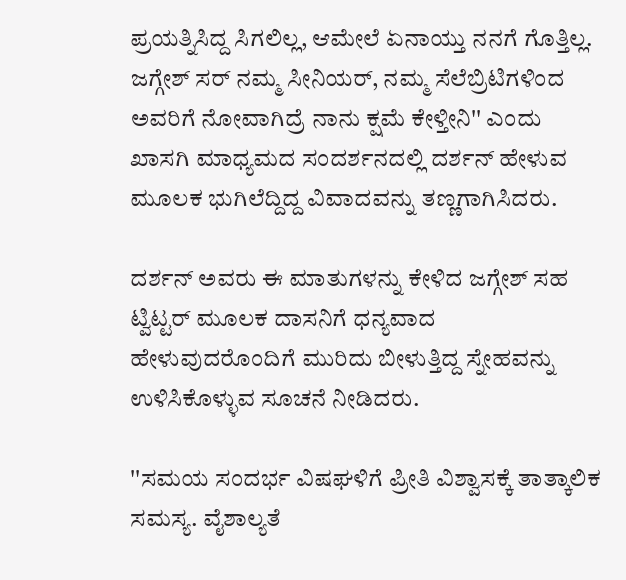ಪ್ರಯತ್ನಿಸಿದ್ದ ಸಿಗಲಿಲ್ಲ, ಆಮೇಲೆ ಏನಾಯ್ತು ನನಗೆ ಗೊತ್ತಿಲ್ಲ. ಜಗ್ಗೇಶ್ ಸರ್ ನಮ್ಮ ಸೀನಿಯರ್, ನಮ್ಮ ಸೆಲೆಬ್ರಿಟಿಗಳಿಂದ ಅವರಿಗೆ ನೋವಾಗಿದ್ರೆ ನಾನು ಕ್ಷಮೆ ಕೇಳ್ತೀನಿ'' ಎಂದು ಖಾಸಗಿ ಮಾಧ್ಯಮದ ಸಂದರ್ಶನದಲ್ಲಿ ದರ್ಶನ್ ಹೇಳುವ ಮೂಲಕ ಭುಗಿಲೆದ್ದಿದ್ದ ವಿವಾದವನ್ನು ತಣ್ಣಗಾಗಿಸಿದರು.

ದರ್ಶನ್ ಅವರು ಈ ಮಾತುಗಳನ್ನು ಕೇಳಿದ ಜಗ್ಗೇಶ್ ಸಹ ಟ್ವಿಟ್ಟರ್ ಮೂಲಕ ದಾಸನಿಗೆ ಧನ್ಯವಾದ ಹೇಳುವುದರೊಂದಿಗೆ ಮುರಿದು ಬೀಳುತ್ತಿದ್ದ ಸ್ನೇಹವನ್ನು ಉಳಿಸಿಕೊಳ್ಳುವ ಸೂಚನೆ ನೀಡಿದರು.

''ಸಮಯ ಸಂದರ್ಭ ವಿಷಘಳಿಗೆ ಪ್ರೀತಿ ವಿಶ್ವಾಸಕ್ಕೆ ತಾತ್ಕಾಲಿಕ ಸಮಸ್ಯ. ವೈಶಾಲ್ಯತೆ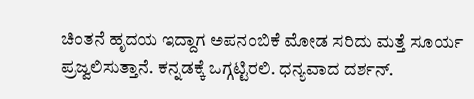ಚಿಂತನೆ ಹೃದಯ ಇದ್ದಾಗ ಅಪನಂಬಿಕೆ ಮೋಡ ಸರಿದು ಮತ್ತೆ ಸೂರ್ಯ ಪ್ರಜ್ವಲಿಸುತ್ತಾನೆ. ಕನ್ನಡಕ್ಕೆ ಒಗ್ಗಟ್ಟಿರಲಿ. ಧನ್ಯವಾದ ದರ್ಶನ್.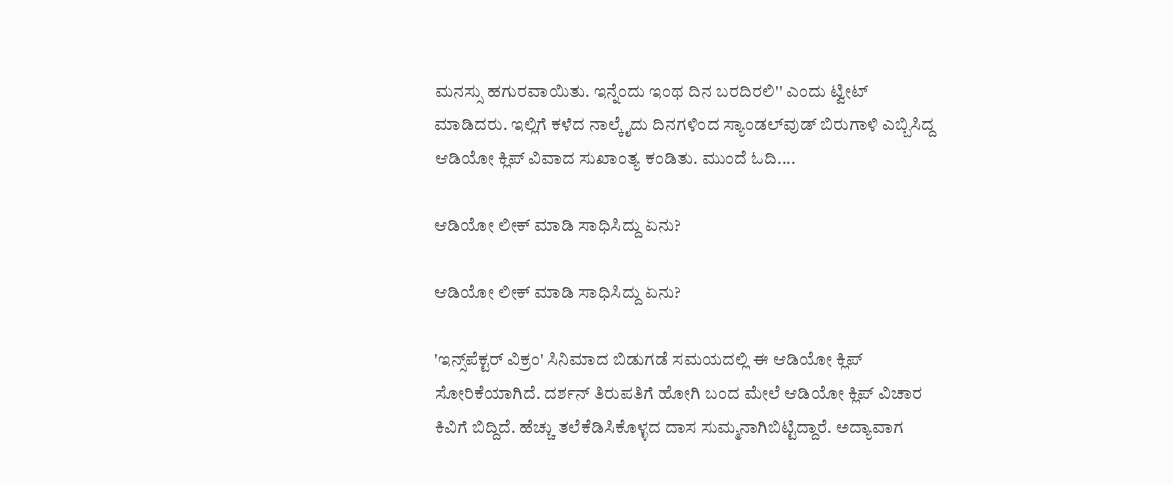ಮನಸ್ಸು ಹಗುರವಾಯಿತು. ಇನ್ನೆಂದು ಇಂಥ ದಿನ ಬರದಿರಲಿ'' ಎಂದು ಟ್ವೀಟ್ ಮಾಡಿದರು. ಇಲ್ಲಿಗೆ ಕಳೆದ ನಾಲ್ಕೈದು ದಿನಗಳಿಂದ ಸ್ಯಾಂಡಲ್‌ವುಡ್‌ ಬಿರುಗಾಳಿ ಎಬ್ಬಿಸಿದ್ದ ಆಡಿಯೋ ಕ್ಲಿಪ್ ವಿವಾದ ಸುಖಾಂತ್ಯ ಕಂಡಿತು. ಮುಂದೆ ಓದಿ....

ಆಡಿಯೋ ಲೀಕ್ ಮಾಡಿ ಸಾಧಿಸಿದ್ದು ಏನು?

ಆಡಿಯೋ ಲೀಕ್ ಮಾಡಿ ಸಾಧಿಸಿದ್ದು ಏನು?

'ಇನ್ಸ್‌ಪೆಕ್ಟರ್ ವಿಕ್ರಂ' ಸಿನಿಮಾದ ಬಿಡುಗಡೆ ಸಮಯದಲ್ಲಿ ಈ ಆಡಿಯೋ ಕ್ಲಿಪ್ ಸೋರಿಕೆಯಾಗಿದೆ. ದರ್ಶನ್ ತಿರುಪತಿಗೆ ಹೋಗಿ ಬಂದ ಮೇಲೆ ಆಡಿಯೋ ಕ್ಲಿಪ್ ವಿಚಾರ ಕಿವಿಗೆ ಬಿದ್ದಿದೆ. ಹೆಚ್ಚು ತಲೆಕೆಡಿಸಿಕೊಳ್ಳದ ದಾಸ ಸುಮ್ಮನಾಗಿಬಿಟ್ಟಿದ್ದಾರೆ. ಅದ್ಯಾವಾಗ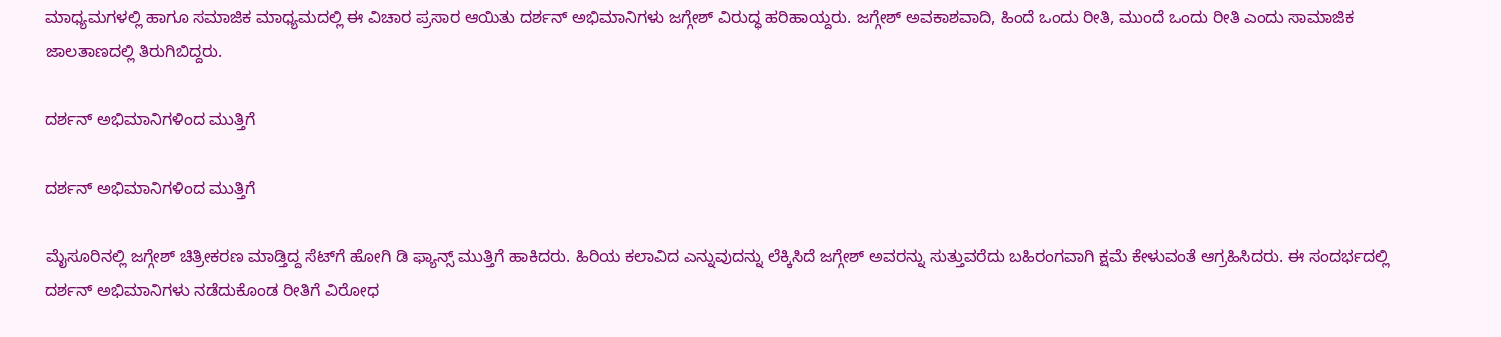ಮಾಧ್ಯಮಗಳಲ್ಲಿ ಹಾಗೂ ಸಮಾಜಿಕ ಮಾಧ್ಯಮದಲ್ಲಿ ಈ ವಿಚಾರ ಪ್ರಸಾರ ಆಯಿತು ದರ್ಶನ್ ಅಭಿಮಾನಿಗಳು ಜಗ್ಗೇಶ್ ವಿರುದ್ಧ ಹರಿಹಾಯ್ದರು. ಜಗ್ಗೇಶ್ ಅವಕಾಶವಾದಿ, ಹಿಂದೆ ಒಂದು ರೀತಿ, ಮುಂದೆ ಒಂದು ರೀತಿ ಎಂದು ಸಾಮಾಜಿಕ ಜಾಲತಾಣದಲ್ಲಿ ತಿರುಗಿಬಿದ್ದರು.

ದರ್ಶನ್ ಅಭಿಮಾನಿಗಳಿಂದ ಮುತ್ತಿಗೆ

ದರ್ಶನ್ ಅಭಿಮಾನಿಗಳಿಂದ ಮುತ್ತಿಗೆ

ಮೈಸೂರಿನಲ್ಲಿ ಜಗ್ಗೇಶ್ ಚಿತ್ರೀಕರಣ ಮಾಡ್ತಿದ್ದ ಸೆಟ್‌ಗೆ ಹೋಗಿ ಡಿ ಫ್ಯಾನ್ಸ್ ಮುತ್ತಿಗೆ ಹಾಕಿದರು. ಹಿರಿಯ ಕಲಾವಿದ ಎನ್ನುವುದನ್ನು ಲೆಕ್ಕಿಸಿದೆ ಜಗ್ಗೇಶ್ ಅವರನ್ನು ಸುತ್ತುವರೆದು ಬಹಿರಂಗವಾಗಿ ಕ್ಷಮೆ ಕೇಳುವಂತೆ ಆಗ್ರಹಿಸಿದರು. ಈ ಸಂದರ್ಭದಲ್ಲಿ ದರ್ಶನ್ ಅಭಿಮಾನಿಗಳು ನಡೆದುಕೊಂಡ ರೀತಿಗೆ ವಿರೋಧ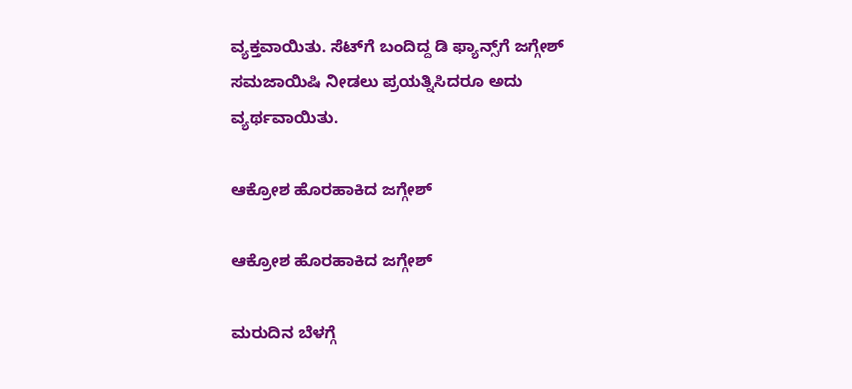ವ್ಯಕ್ತವಾಯಿತು. ಸೆಟ್‌ಗೆ ಬಂದಿದ್ದ ಡಿ ಫ್ಯಾನ್ಸ್‌ಗೆ ಜಗ್ಗೇಶ್ ಸಮಜಾಯಿಷಿ ನೀಡಲು ಪ್ರಯತ್ನಿಸಿದರೂ ಅದು ವ್ಯರ್ಥವಾಯಿತು.

ಆಕ್ರೋಶ ಹೊರಹಾಕಿದ ಜಗ್ಗೇಶ್

ಆಕ್ರೋಶ ಹೊರಹಾಕಿದ ಜಗ್ಗೇಶ್

ಮರುದಿನ ಬೆಳಗ್ಗೆ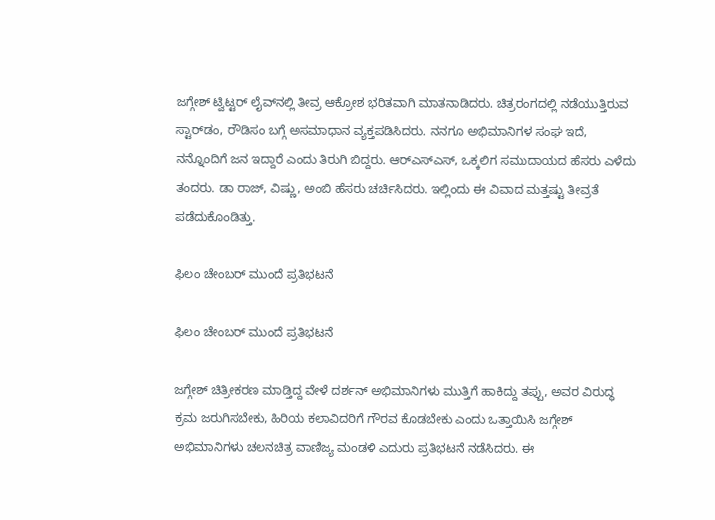ಜಗ್ಗೇಶ್ ಟ್ವಿಟ್ಟರ್‌ ಲೈವ್‌ನಲ್ಲಿ ತೀವ್ರ ಆಕ್ರೋಶ ಭರಿತವಾಗಿ ಮಾತನಾಡಿದರು. ಚಿತ್ರರಂಗದಲ್ಲಿ ನಡೆಯುತ್ತಿರುವ ಸ್ಟಾರ್‌ಡಂ, ರೌಡಿಸಂ ಬಗ್ಗೆ ಅಸಮಾಧಾನ ವ್ಯಕ್ತಪಡಿಸಿದರು. ನನಗೂ ಅಭಿಮಾನಿಗಳ ಸಂಘ ಇದೆ, ನನ್ನೊಂದಿಗೆ ಜನ ಇದ್ದಾರೆ ಎಂದು ತಿರುಗಿ ಬಿದ್ದರು. ಆರ್‌ಎಸ್‌ಎಸ್‌, ಒಕ್ಕಲಿಗ ಸಮುದಾಯದ ಹೆಸರು ಎಳೆದು ತಂದರು. ಡಾ ರಾಜ್, ವಿಷ್ಣು, ಅಂಬಿ ಹೆಸರು ಚರ್ಚಿಸಿದರು. ಇಲ್ಲಿಂದು ಈ ವಿವಾದ ಮತ್ತಷ್ಟು ತೀವ್ರತೆ ಪಡೆದುಕೊಂಡಿತ್ತು.

ಫಿಲಂ ಚೇಂಬರ್‌ ಮುಂದೆ ಪ್ರತಿಭಟನೆ

ಫಿಲಂ ಚೇಂಬರ್‌ ಮುಂದೆ ಪ್ರತಿಭಟನೆ

ಜಗ್ಗೇಶ್ ಚಿತ್ರೀಕರಣ ಮಾಡ್ತಿದ್ದ ವೇಳೆ ದರ್ಶನ್ ಅಭಿಮಾನಿಗಳು ಮುತ್ತಿಗೆ ಹಾಕಿದ್ದು ತಪ್ಪು, ಅವರ ವಿರುದ್ಧ ಕ್ರಮ ಜರುಗಿಸಬೇಕು, ಹಿರಿಯ ಕಲಾವಿದರಿಗೆ ಗೌರವ ಕೊಡಬೇಕು ಎಂದು ಒತ್ತಾಯಿಸಿ ಜಗ್ಗೇಶ್ ಅಭಿಮಾನಿಗಳು ಚಲನಚಿತ್ರ ವಾಣಿಜ್ಯ ಮಂಡಳಿ ಎದುರು ಪ್ರತಿಭಟನೆ ನಡೆಸಿದರು. ಈ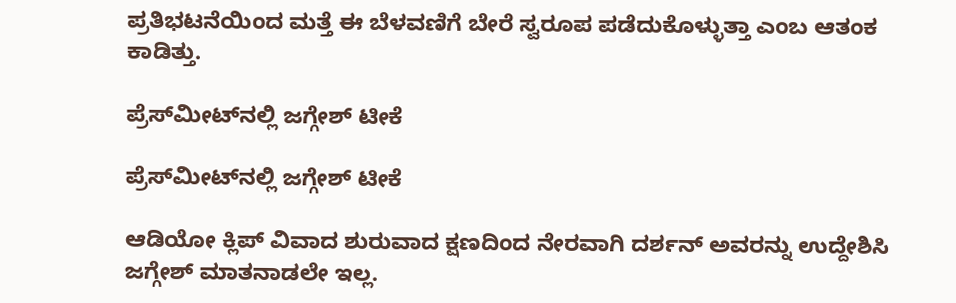ಪ್ರತಿಭಟನೆಯಿಂದ ಮತ್ತೆ ಈ ಬೆಳವಣಿಗೆ ಬೇರೆ ಸ್ವರೂಪ ಪಡೆದುಕೊಳ್ಳುತ್ತಾ ಎಂಬ ಆತಂಕ ಕಾಡಿತ್ತು.

ಪ್ರೆಸ್‌ಮೀಟ್‌ನಲ್ಲಿ ಜಗ್ಗೇಶ್ ಟೀಕೆ

ಪ್ರೆಸ್‌ಮೀಟ್‌ನಲ್ಲಿ ಜಗ್ಗೇಶ್ ಟೀಕೆ

ಆಡಿಯೋ ಕ್ಲಿಪ್ ವಿವಾದ ಶುರುವಾದ ಕ್ಷಣದಿಂದ ನೇರವಾಗಿ ದರ್ಶನ್ ಅವರನ್ನು ಉದ್ದೇಶಿಸಿ ಜಗ್ಗೇಶ್ ಮಾತನಾಡಲೇ ಇಲ್ಲ.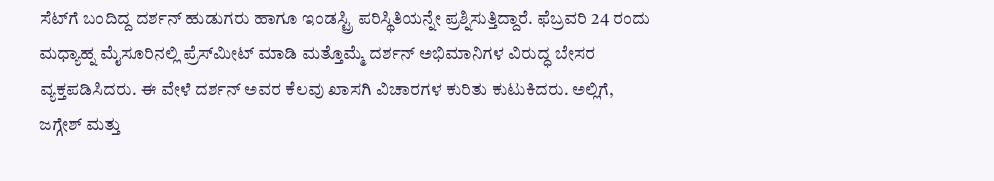ಸೆಟ್‌ಗೆ ಬಂದಿದ್ದ ದರ್ಶನ್ ಹುಡುಗರು ಹಾಗೂ ಇಂಡಸ್ಟ್ರಿ ಪರಿಸ್ಥಿತಿಯನ್ನೇ ಪ್ರಶ್ನಿಸುತ್ತಿದ್ದಾರೆ. ಫೆಬ್ರವರಿ 24 ರಂದು ಮಧ್ಯಾಹ್ನ ಮೈಸೂರಿನಲ್ಲಿ ಪ್ರೆಸ್‌ಮೀಟ್ ಮಾಡಿ ಮತ್ತೊಮ್ಮೆ ದರ್ಶನ್ ಅಭಿಮಾನಿಗಳ ವಿರುದ್ಧ ಬೇಸರ ವ್ಯಕ್ತಪಡಿಸಿದರು. ಈ ವೇಳೆ ದರ್ಶನ್ ಅವರ ಕೆಲವು ಖಾಸಗಿ ವಿಚಾರಗಳ ಕುರಿತು ಕುಟುಕಿದರು. ಅಲ್ಲಿಗೆ, ಜಗ್ಗೇಶ್ ಮತ್ತು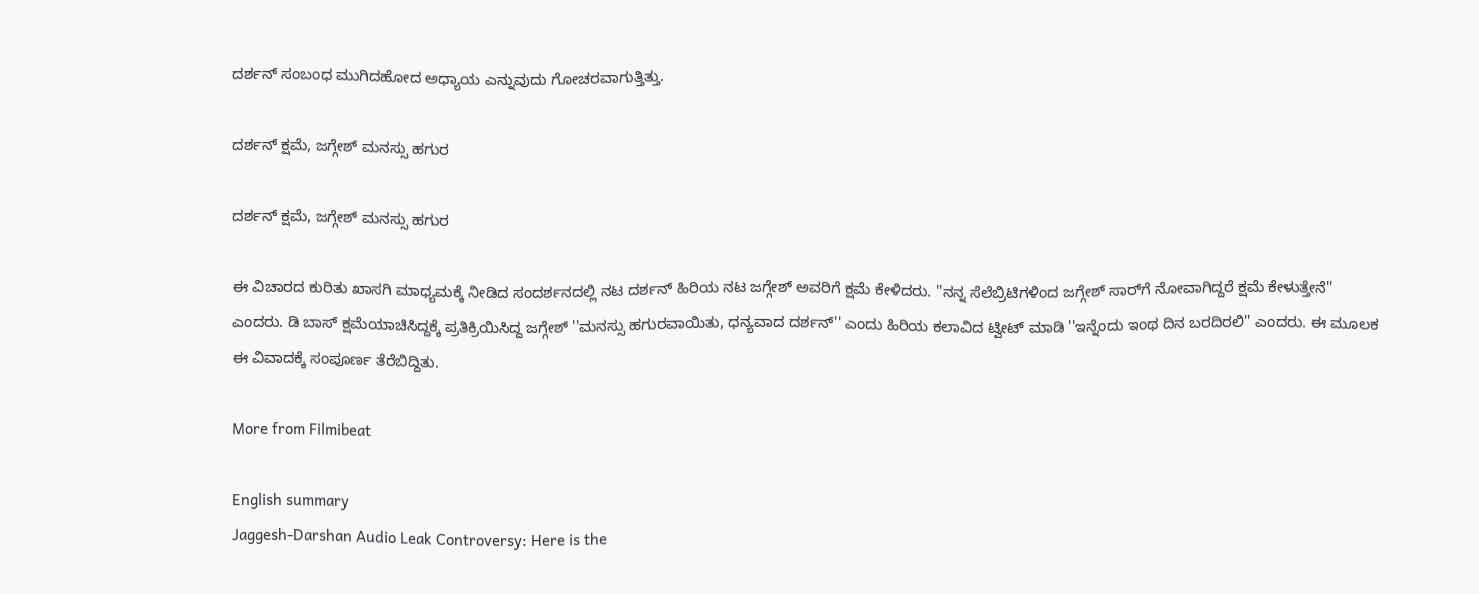ದರ್ಶನ್ ಸಂಬಂಧ ಮುಗಿದಹೋದ ಅಧ್ಯಾಯ ಎನ್ನುವುದು ಗೋಚರವಾಗುತ್ತಿತ್ತು.

ದರ್ಶನ್ ಕ್ಷಮೆ, ಜಗ್ಗೇಶ್ ಮನಸ್ಸು ಹಗುರ

ದರ್ಶನ್ ಕ್ಷಮೆ, ಜಗ್ಗೇಶ್ ಮನಸ್ಸು ಹಗುರ

ಈ ವಿಚಾರದ ಕುರಿತು ಖಾಸಗಿ ಮಾಧ್ಯಮಕ್ಕೆ ನೀಡಿದ ಸಂದರ್ಶನದಲ್ಲಿ ನಟ ದರ್ಶನ್ ಹಿರಿಯ ನಟ ಜಗ್ಗೇಶ್ ಅವರಿಗೆ ಕ್ಷಮೆ ಕೇಳಿದರು. ''ನನ್ನ ಸೆಲೆಬ್ರಿಟಿಗಳಿಂದ ಜಗ್ಗೇಶ್‌ ಸಾರ್‌ಗೆ ನೋವಾಗಿದ್ದರೆ ಕ್ಷಮೆ ಕೇಳುತ್ತೇನೆ'' ಎಂದರು. ಡಿ ಬಾಸ್ ಕ್ಷಮೆಯಾಚಿಸಿದ್ದಕ್ಕೆ ಪ್ರತಿಕ್ರಿಯಿಸಿದ್ದ ಜಗ್ಗೇಶ್ ''ಮನಸ್ಸು ಹಗುರವಾಯಿತು, ಧನ್ಯವಾದ ದರ್ಶನ್'' ಎಂದು ಹಿರಿಯ ಕಲಾವಿದ ಟ್ವೀಟ್ ಮಾಡಿ ''ಇನ್ನೆಂದು ಇಂಥ ದಿನ ಬರದಿರಲಿ'' ಎಂದರು. ಈ ಮೂಲಕ ಈ ವಿವಾದಕ್ಕೆ ಸಂಪೂರ್ಣ ತೆರೆಬಿದ್ದಿತು.

More from Filmibeat

English summary
Jaggesh-Darshan Audio Leak Controversy: Here is the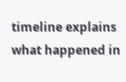timeline explains what happened in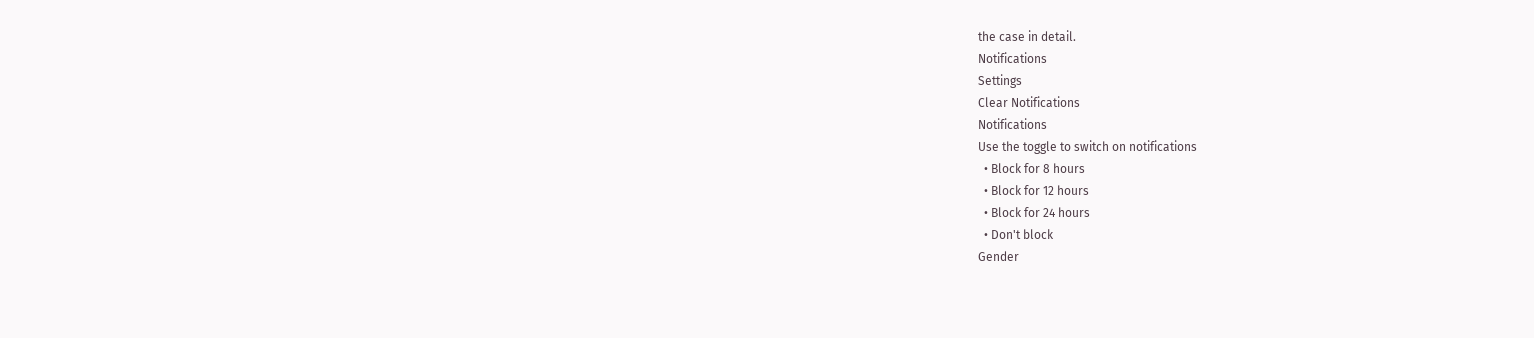the case in detail.
Notifications
Settings
Clear Notifications
Notifications
Use the toggle to switch on notifications
  • Block for 8 hours
  • Block for 12 hours
  • Block for 24 hours
  • Don't block
Gender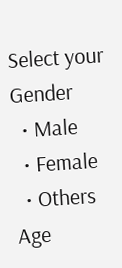Select your Gender
  • Male
  • Female
  • Others
Age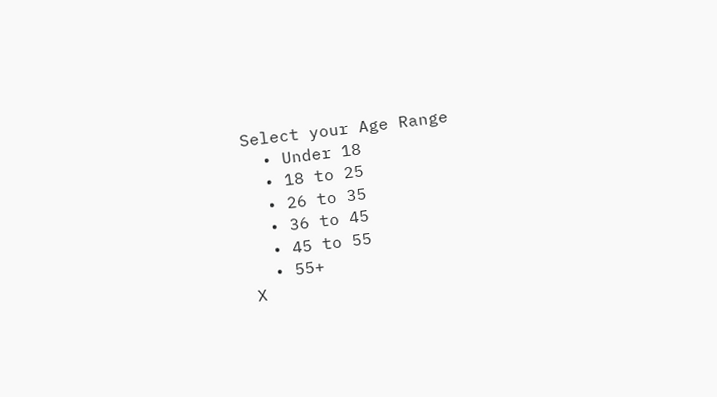Select your Age Range
  • Under 18
  • 18 to 25
  • 26 to 35
  • 36 to 45
  • 45 to 55
  • 55+
X